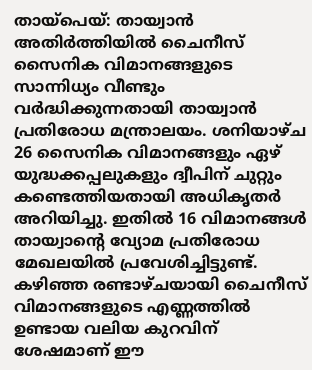തായ്പെയ്: തായ്വാൻ അതിർത്തിയിൽ ചൈനീസ് സൈനിക വിമാനങ്ങളുടെ സാന്നിധ്യം വീണ്ടും വർദ്ധിക്കുന്നതായി തായ്വാൻ പ്രതിരോധ മന്ത്രാലയം. ശനിയാഴ്ച 26 സൈനിക വിമാനങ്ങളും ഏഴ് യുദ്ധക്കപ്പലുകളും ദ്വീപിന് ചുറ്റും കണ്ടെത്തിയതായി അധികൃതർ അറിയിച്ചു. ഇതിൽ 16 വിമാനങ്ങൾ തായ്വാന്റെ വ്യോമ പ്രതിരോധ മേഖലയിൽ പ്രവേശിച്ചിട്ടുണ്ട്. കഴിഞ്ഞ രണ്ടാഴ്ചയായി ചൈനീസ് വിമാനങ്ങളുടെ എണ്ണത്തിൽ ഉണ്ടായ വലിയ കുറവിന് ശേഷമാണ് ഈ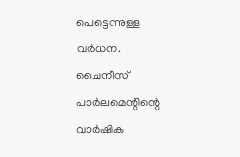പെട്ടെന്നുള്ള വർധന.
ചൈനീസ് പാർലമെന്റിന്റെ വാർഷിക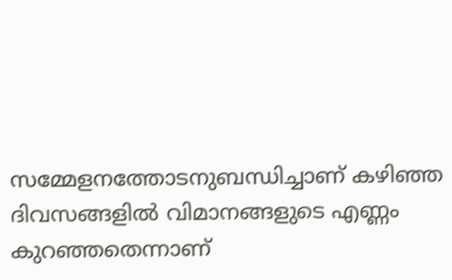സമ്മേളനത്തോടനുബന്ധിച്ചാണ് കഴിഞ്ഞ ദിവസങ്ങളിൽ വിമാനങ്ങളുടെ എണ്ണം കുറഞ്ഞതെന്നാണ്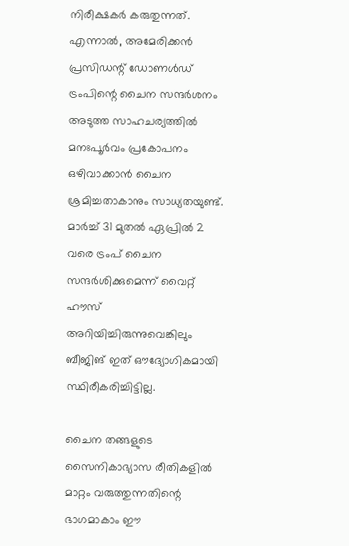നിരീക്ഷകർ കരുതുന്നത്. എന്നാൽ, അമേരിക്കൻ പ്രസിഡന്റ് ഡോണൾഡ് ട്രംപിന്റെ ചൈന സന്ദർശനം അടുത്ത സാഹചര്യത്തിൽ മനഃപൂർവം പ്രകോപനം ഒഴിവാക്കാൻ ചൈന ശ്രമിച്ചതാകാനും സാധ്യതയുണ്ട്. മാർച്ച് 31 മുതൽ ഏപ്രിൽ 2 വരെ ട്രംപ് ചൈന സന്ദർശിക്കുമെന്ന് വൈറ്റ് ഹൗസ് അറിയിച്ചിരുന്നുവെങ്കിലും ബീജിങ് ഇത് ഔദ്യോഗികമായി സ്ഥിരീകരിച്ചിട്ടില്ല.

ചൈന തങ്ങളുടെ സൈനികാഭ്യാസ രീതികളിൽ മാറ്റം വരുത്തുന്നതിന്റെ ഭാഗമാകാം ഈ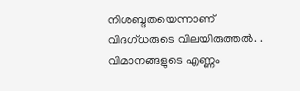നിശബ്ദതയെന്നാണ് വിദഗ്ധരുടെ വിലയിരുത്തൽ. . വിമാനങ്ങളുടെ എണ്ണം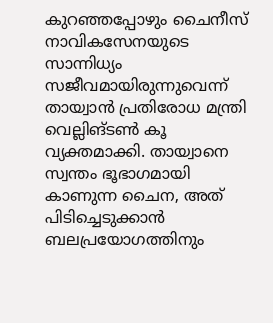കുറഞ്ഞപ്പോഴും ചൈനീസ് നാവികസേനയുടെ സാന്നിധ്യം സജീവമായിരുന്നുവെന്ന് തായ്വാൻ പ്രതിരോധ മന്ത്രി വെല്ലിങ്ടൺ കൂ വ്യക്തമാക്കി. തായ്വാനെ സ്വന്തം ഭൂഭാഗമായി കാണുന്ന ചൈന, അത് പിടിച്ചെടുക്കാൻ ബലപ്രയോഗത്തിനും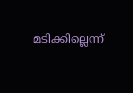മടിക്കില്ലെന്ന്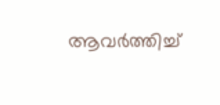ആവർത്തിച്ച്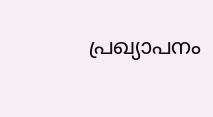പ്രഖ്യാപനം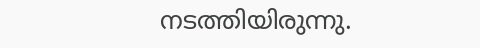നടത്തിയിരുന്നു.